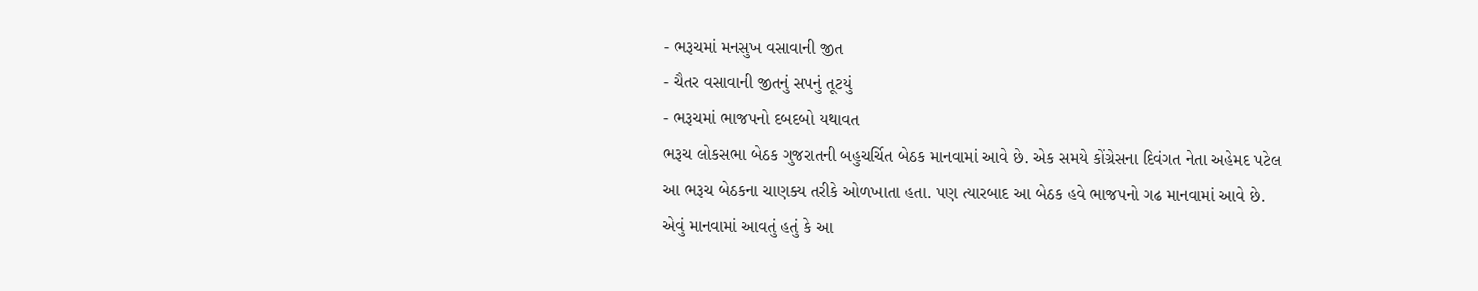- ભરૂચમાં મનસુખ વસાવાની જીત
- ચૈતર વસાવાની જીતનું સપનું તૂટયું
- ભરૂચમાં ભાજપનો દબદબો યથાવત
ભરૂચ લોકસભા બેઠક ગુજરાતની બહુચર્ચિત બેઠક માનવામાં આવે છે. એક સમયે કોંગ્રેસના દિવંગત નેતા અહેમદ પટેલ આ ભરૂચ બેઠકના ચાણક્ય તરીકે ઓળખાતા હતા. પણ ત્યારબાદ આ બેઠક હવે ભાજપનો ગઢ માનવામાં આવે છે. એવું માનવામાં આવતું હતું કે આ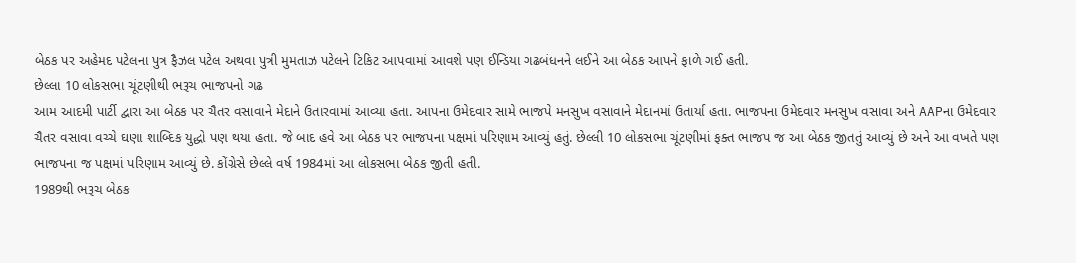બેઠક પર અહેમદ પટેલના પુત્ર ફૈઝલ પટેલ અથવા પુત્રી મુમતાઝ પટેલને ટિકિટ આપવામાં આવશે પણ ઈન્ડિયા ગઢબંધનને લઈને આ બેઠક આપને ફાળે ગઈ હતી.
છેલ્લા 10 લોકસભા ચૂંટણીથી ભરૂચ ભાજપનો ગઢ
આમ આદમી પાર્ટી દ્વારા આ બેઠક પર ચૈતર વસાવાને મેદાને ઉતારવામાં આવ્યા હતા. આપના ઉમેદવાર સામે ભાજપે મનસુખ વસાવાને મેદાનમાં ઉતાર્યા હતા. ભાજપના ઉમેદવાર મનસુખ વસાવા અને AAPના ઉમેદવાર ચૈતર વસાવા વચ્ચે ઘણા શાબ્દિક યુદ્ધો પણ થયા હતા. જે બાદ હવે આ બેઠક પર ભાજપના પક્ષમાં પરિણામ આવ્યું હતું. છેલ્લી 10 લોકસભા ચૂંટણીમાં ફક્ત ભાજપ જ આ બેઠક જીતતું આવ્યું છે અને આ વખતે પણ ભાજપના જ પક્ષમાં પરિણામ આવ્યું છે. કોંગ્રેસે છેલ્લે વર્ષ 1984માં આ લોકસભા બેઠક જીતી હતી.
1989થી ભરૂચ બેઠક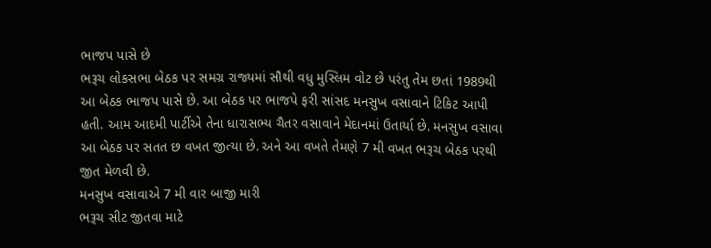ભાજપ પાસે છે
ભરૂચ લોકસભા બેઠક પર સમગ્ર રાજ્યમાં સૌથી વધુ મુસ્લિમ વોટ છે પરંતુ તેમ છતાં 1989થી આ બેઠક ભાજપ પાસે છે. આ બેઠક પર ભાજપે ફરી સાંસદ મનસુખ વસાવાને ટિકિટ આપી હતી. આમ આદમી પાર્ટીએ તેના ધારાસભ્ય ચૈતર વસાવાને મેદાનમાં ઉતાર્યા છે. મનસુખ વસાવા આ બેઠક પર સતત છ વખત જીત્યા છે. અને આ વખતે તેમણે 7 મી વખત ભરૂચ બેઠક પરથી જીત મેળવી છે.
મનસુખ વસાવાએ 7 મી વાર બાજી મારી
ભરૂચ સીટ જીતવા માટે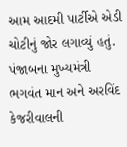આમ આદમી પાર્ટીએ એડી ચોટીનું જોર લગાવ્યું હતું. પંજાબના મુખ્યમંત્રી ભગવંત માન અને અરવિંદ કેજરીવાલની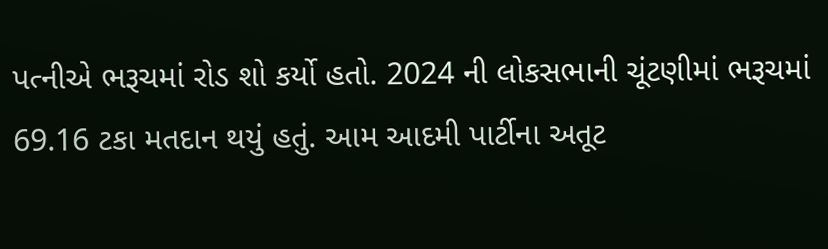પત્નીએ ભરૂચમાં રોડ શો કર્યો હતો. 2024 ની લોકસભાની ચૂંટણીમાં ભરૂચમાં 69.16 ટકા મતદાન થયું હતું. આમ આદમી પાર્ટીના અતૂટ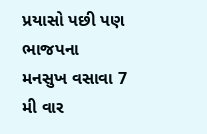પ્રયાસો પછી પણ ભાજપના મનસુખ વસાવા 7 મી વાર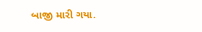બાજી મારી ગયા.